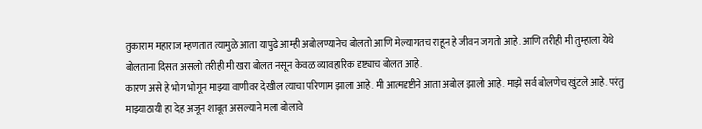तुकाराम महाराज म्हणतात त्यामुळे आता यापुढे आम्ही अबोलण्यानेच बोलतो आणि मेल्यागतच राहून हे जीवन जगतो आहे. आणि तरीही मी तुम्हाला येथे बोलताना दिसत असलो तरीही मी खरा बोलत नसून केवळ व्यावहारिक दृष्ट्याच बोलत आहे.
कारण असे हे भोग भोगून माझ्या वाणीवर देखील त्याचा परिणाम झाला आहे. मी आत्मदृष्टीने आता अबोल झालो आहे. माझे सर्व बोलणेच खुंटले आहे. परंतु माझ्याठायी हा देह अजून शाबूत असल्याने मला बोलावे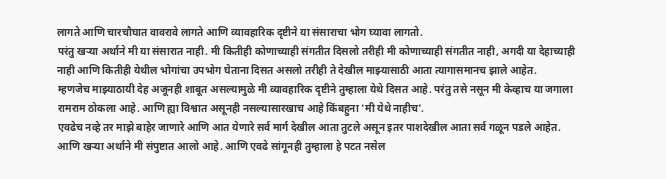लागते आणि चारचौघात वावरावे लागते आणि व्यावहारिक दृष्टीने या संसाराचा भोग घ्यावा लागतो.
परंतु खऱ्या अर्थाने मी या संसारात नाही. मी कितीही कोणाच्याही संगतीत दिसलो तरीही मी कोणाच्याही संगतीत नाही, अगदी या देहाच्याही नाही आणि कितीही येथील भोगांचा उपभोग घेताना दिसत असलो तरीही ते देखील माझ्यासाठी आता त्यागासमानच झाले आहेत.
म्हणजेच माझ्याठायी देह अजूनही शाबूत असल्यामुळे मी व्यावहारिक दृष्टीने तुम्हाला येथे दिसत आहे. परंतु तसे नसून मी केव्हाच या जगाला रामराम ठोकला आहे. आणि ह्या विश्वात असूनही नसल्यासारखाच आहे किंबहुना 'मी येथे नाहीच'.
एवढेच नव्हे तर माझे बाहेर जाणारे आणि आत येणारे सर्व मार्ग देखील आता तुटले असून इतर पाशदेखील आता सर्व गळून पडले आहेत. आणि खऱ्या अर्थाने मी संपुष्टात आलो आहे. आणि एवढे सांगूनही तुम्हाला हे पटत नसेल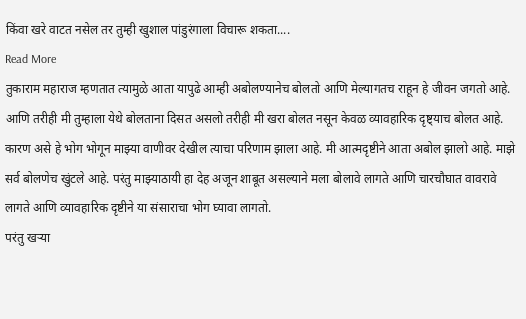किंवा खरे वाटत नसेल तर तुम्ही खुशाल पांडुरंगाला विचारू शकता....
Read More
तुकाराम महाराज म्हणतात त्यामुळे आता यापुढे आम्ही अबोलण्यानेच बोलतो आणि मेल्यागतच राहून हे जीवन जगतो आहे. आणि तरीही मी तुम्हाला येथे बोलताना दिसत असलो तरीही मी खरा बोलत नसून केवळ व्यावहारिक दृष्ट्याच बोलत आहे.
कारण असे हे भोग भोगून माझ्या वाणीवर देखील त्याचा परिणाम झाला आहे. मी आत्मदृष्टीने आता अबोल झालो आहे. माझे सर्व बोलणेच खुंटले आहे. परंतु माझ्याठायी हा देह अजून शाबूत असल्याने मला बोलावे लागते आणि चारचौघात वावरावे लागते आणि व्यावहारिक दृष्टीने या संसाराचा भोग घ्यावा लागतो.
परंतु खऱ्या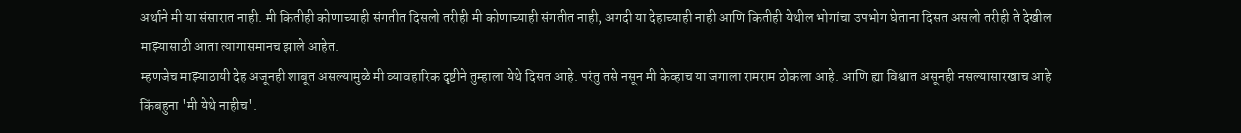अर्थाने मी या संसारात नाही. मी कितीही कोणाच्याही संगतीत दिसलो तरीही मी कोणाच्याही संगतीत नाही, अगदी या देहाच्याही नाही आणि कितीही येथील भोगांचा उपभोग घेताना दिसत असलो तरीही ते देखील माझ्यासाठी आता त्यागासमानच झाले आहेत.
म्हणजेच माझ्याठायी देह अजूनही शाबूत असल्यामुळे मी व्यावहारिक दृष्टीने तुम्हाला येथे दिसत आहे. परंतु तसे नसून मी केव्हाच या जगाला रामराम ठोकला आहे. आणि ह्या विश्वात असूनही नसल्यासारखाच आहे किंबहुना 'मी येथे नाहीच'.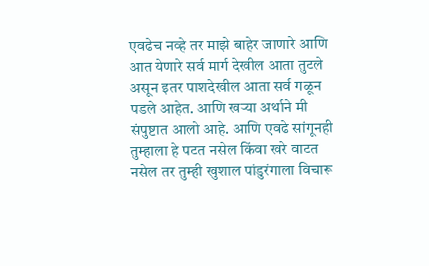एवढेच नव्हे तर माझे बाहेर जाणारे आणि आत येणारे सर्व मार्ग देखील आता तुटले असून इतर पाशदेखील आता सर्व गळून पडले आहेत. आणि खऱ्या अर्थाने मी संपुष्टात आलो आहे. आणि एवढे सांगूनही तुम्हाला हे पटत नसेल किंवा खरे वाटत नसेल तर तुम्ही खुशाल पांडुरंगाला विचारू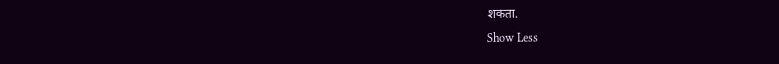शकता.
Show Less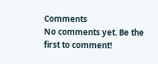Comments
No comments yet. Be the first to comment!